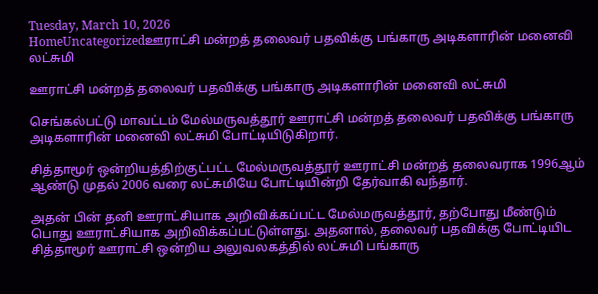Tuesday, March 10, 2026
HomeUncategorizedஊராட்சி மன்றத் தலைவர் பதவிக்கு பங்காரு அடிகளாரின் மனைவி லட்சுமி

ஊராட்சி மன்றத் தலைவர் பதவிக்கு பங்காரு அடிகளாரின் மனைவி லட்சுமி

செங்கல்பட்டு மாவட்டம் மேல்மருவத்தூர் ஊராட்சி மன்றத் தலைவர் பதவிக்கு பங்காரு அடிகளாரின் மனைவி லட்சுமி போட்டியிடுகிறார்.

சித்தாமூர் ஒன்றியத்திற்குட்பட்ட மேல்மருவத்தூர் ஊராட்சி மன்றத் தலைவராக 1996ஆம் ஆண்டு முதல் 2006 வரை லட்சுமியே போட்டியின்றி தேர்வாகி வந்தார்.

அதன் பின் தனி ஊராட்சியாக அறிவிக்கப்பட்ட மேல்மருவத்தூர், தற்போது மீண்டும் பொது ஊராட்சியாக அறிவிக்கப்பட்டுள்ளது. அதனால், தலைவர் பதவிக்கு போட்டியிட சித்தாமூர் ஊராட்சி ஒன்றிய அலுவலகத்தில் லட்சுமி பங்காரு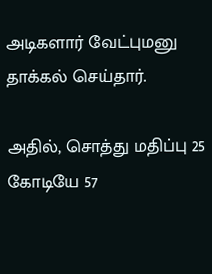அடிகளார் வேட்புமனு தாக்கல் செய்தார்.

அதில், சொத்து மதிப்பு 25 கோடியே 57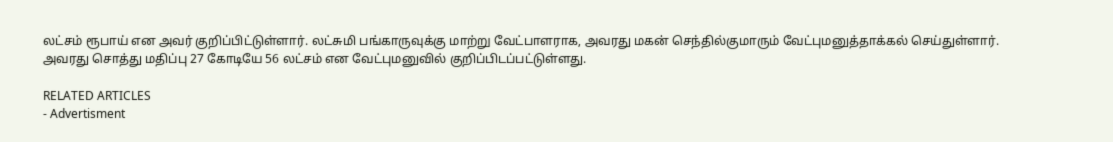லட்சம் ரூபாய் என அவர் குறிப்பிட்டுள்ளார். லட்சுமி பங்காருவுக்கு மாற்று வேட்பாளராக, அவரது மகன் செந்தில்குமாரும் வேட்புமனுத்தாக்கல் செய்துள்ளார். அவரது சொத்து மதிப்பு 27 கோடியே 56 லட்சம் என வேட்புமனுவில் குறிப்பிடப்பட்டுள்ளது.

RELATED ARTICLES
- Advertisment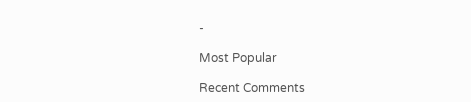-

Most Popular

Recent Comments